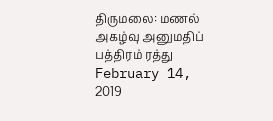திருமலை: மணல் அகழ்வு அனுமதிப் பத்திரம் ரத்து February 14, 2019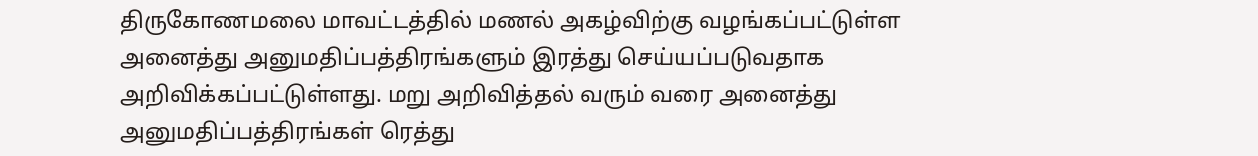திருகோணமலை மாவட்டத்தில் மணல் அகழ்விற்கு வழங்கப்பட்டுள்ள அனைத்து அனுமதிப்பத்திரங்களும் இரத்து செய்யப்படுவதாக அறிவிக்கப்பட்டுள்ளது. மறு அறிவித்தல் வரும் வரை அனைத்து அனுமதிப்பத்திரங்கள் ரெத்து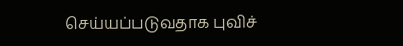செய்யப்படுவதாக புவிச்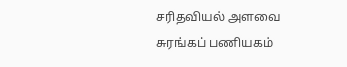சரிதவியல் அளவை சுரங்கப் பணியகம்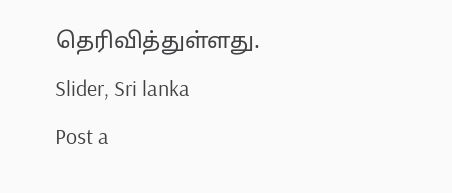தெரிவித்துள்ளது. Slider, Sri lanka
Post a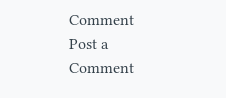Comment
Post a Comment